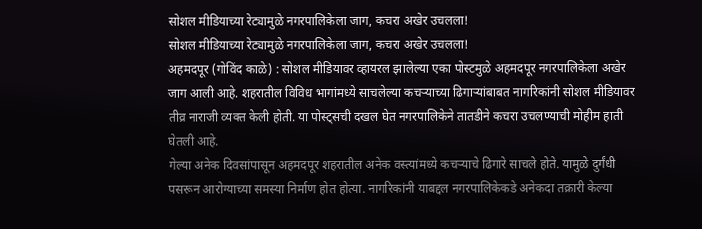सोशल मीडियाच्या रेट्यामुळे नगरपालिकेला जाग, कचरा अखेर उचलला!
सोशल मीडियाच्या रेट्यामुळे नगरपालिकेला जाग, कचरा अखेर उचलला!
अहमदपूर (गोविंद काळे) : सोशल मीडियावर व्हायरल झालेल्या एका पोस्टमुळे अहमदपूर नगरपालिकेला अखेर जाग आली आहे. शहरातील विविध भागांमध्ये साचलेल्या कचऱ्याच्या ढिगाऱ्यांबाबत नागरिकांनी सोशल मीडियावर तीव्र नाराजी व्यक्त केली होती. या पोस्ट्सची दखल घेत नगरपालिकेने तातडीने कचरा उचलण्याची मोहीम हाती घेतली आहे.
गेल्या अनेक दिवसांपासून अहमदपूर शहरातील अनेक वस्त्यांमध्ये कचऱ्याचे ढिगारे साचले होते. यामुळे दुर्गंधी पसरून आरोग्याच्या समस्या निर्माण होत होत्या. नागरिकांनी याबद्दल नगरपालिकेकडे अनेकदा तक्रारी केल्या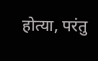होत्या, परंतु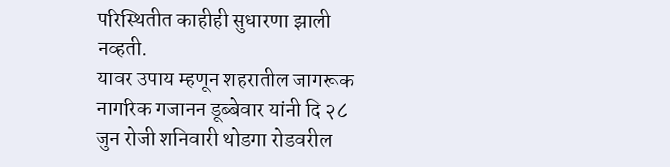परिस्थितीत काहीही सुधारणा झाली नव्हती.
यावर उपाय म्हणून शहरातील जागरूक नागरिक गजानन डूब्बेवार यांनी दि २८ जुन रोजी शनिवारी थोडगा रोडवरील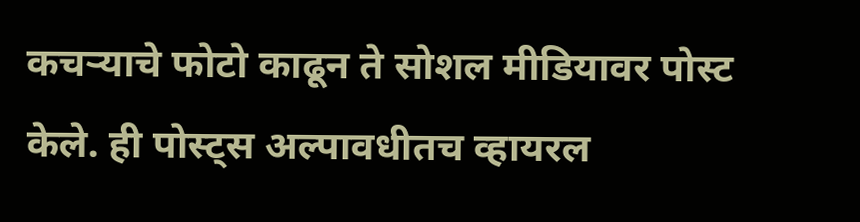कचऱ्याचे फोटो काढून ते सोशल मीडियावर पोस्ट केले. ही पोस्ट्स अल्पावधीतच व्हायरल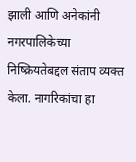झाली आणि अनेकांनी नगरपालिकेच्या निष्क्रियतेबद्दल संताप व्यक्त केला. नागरिकांचा हा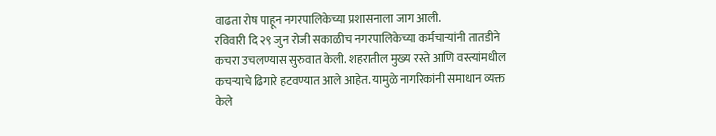वाढता रोष पाहून नगरपालिकेच्या प्रशासनाला जाग आली.
रविवारी दि २९ जुन रोजी सकाळीच नगरपालिकेच्या कर्मचाऱ्यांनी तातडीने कचरा उचलण्यास सुरुवात केली. शहरातील मुख्य रस्ते आणि वस्त्यांमधील कचऱ्याचे ढिगारे हटवण्यात आले आहेत. यामुळे नागरिकांनी समाधान व्यक्त केले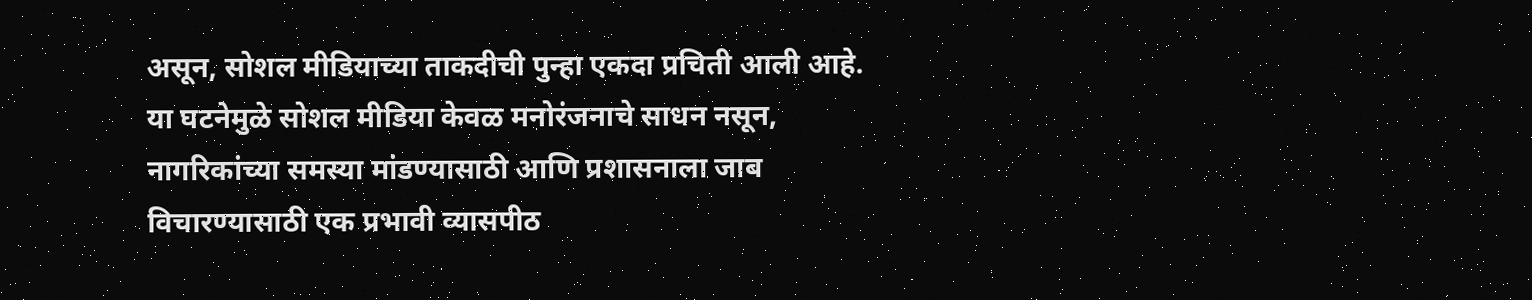असून, सोशल मीडियाच्या ताकदीची पुन्हा एकदा प्रचिती आली आहे.
या घटनेमुळे सोशल मीडिया केवळ मनोरंजनाचे साधन नसून, नागरिकांच्या समस्या मांडण्यासाठी आणि प्रशासनाला जाब विचारण्यासाठी एक प्रभावी व्यासपीठ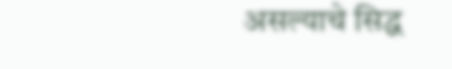असल्याचे सिद्ध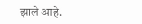झाले आहे.